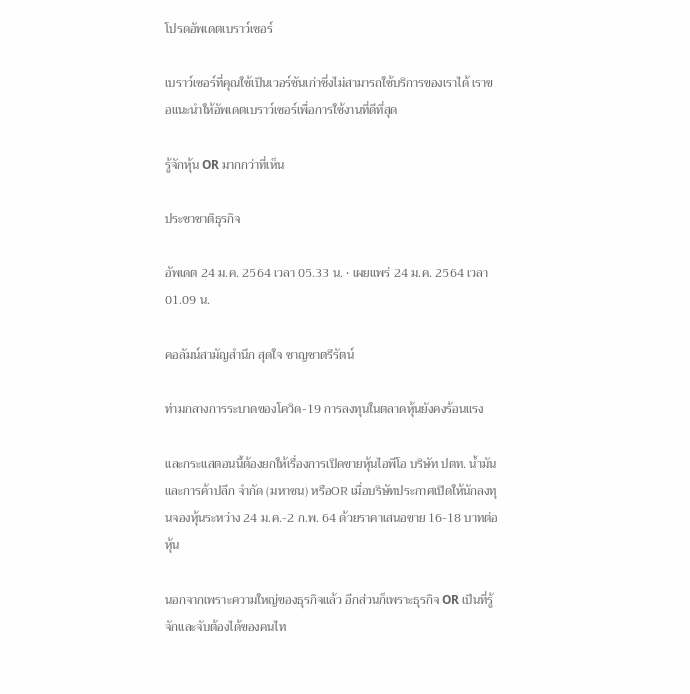โปรดอัพเดตเบราว์เซอร์

เบราว์เซอร์ที่คุณใช้เป็นเวอร์ชันเก่าซึ่งไม่สามารถใช้บริการของเราได้ เราขอแนะนำให้อัพเดตเบราว์เซอร์เพื่อการใช้งานที่ดีที่สุด

รู้จักหุ้น OR มากกว่าที่เห็น

ประชาชาติธุรกิจ

อัพเดต 24 ม.ค. 2564 เวลา 05.33 น. • เผยแพร่ 24 ม.ค. 2564 เวลา 01.09 น.

คอลัมน์สามัญสำนึก สุดใจ ชาญชาตรีรัตน์

ท่ามกลางการระบาดของโควิด-19 การลงทุนในตลาดหุ้นยังคงร้อนแรง

และกระแสตอนนี้ต้องยกให้เรื่องการเปิดขายหุ้นไอพีโอ บริษัท ปตท. น้ำมันและการค้าปลีก จำกัด (มหาชน) หรือOR เมื่อบริษัทประกาศเปิดให้นักลงทุนจองหุ้นระหว่าง 24 ม.ค.-2 ก.พ. 64 ด้วยราคาเสนอขาย 16-18 บาทต่อหุ้น

นอกจากเพราะความใหญ่ของธุรกิจแล้ว อีกส่วนก็เพราะธุรกิจ OR เป็นที่รู้จักและจับต้องได้ของคนไท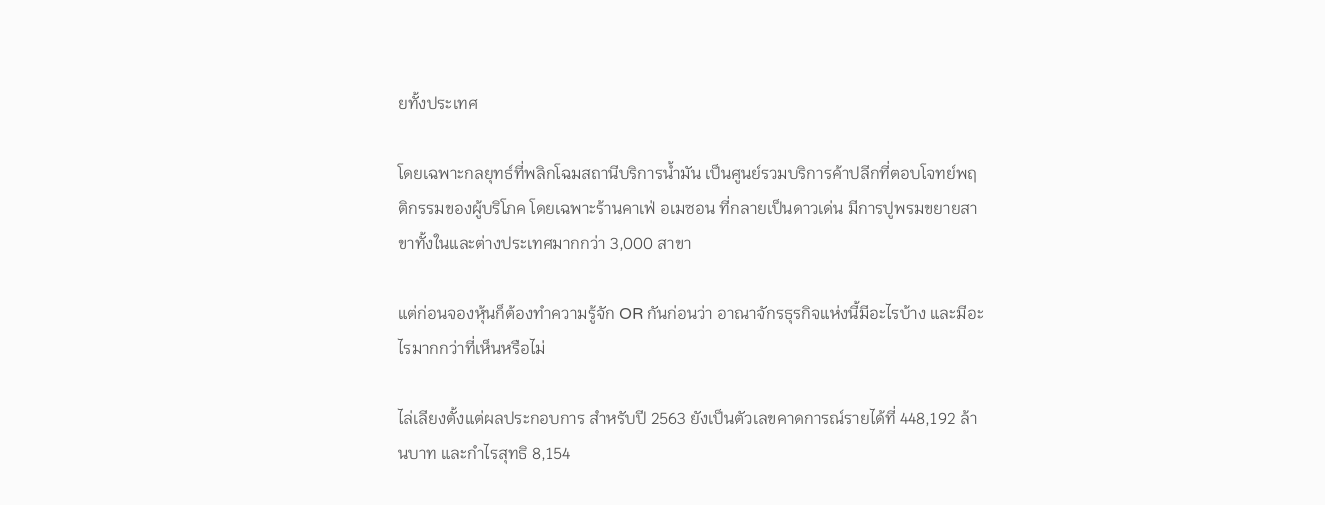ยทั้งประเทศ

โดยเฉพาะกลยุทธ์ที่พลิกโฉมสถานีบริการน้ำมัน เป็นศูนย์รวมบริการค้าปลีกที่ตอบโจทย์พฤติกรรมของผู้บริโภค โดยเฉพาะร้านคาเฟ่ อเมซอน ที่กลายเป็นดาวเด่น มีการปูพรมขยายสาขาทั้งในและต่างประเทศมากกว่า 3,000 สาขา

แต่ก่อนจองหุ้นก็ต้องทำความรู้จัก OR กันก่อนว่า อาณาจักรธุรกิจแห่งนี้มีอะไรบ้าง และมีอะไรมากกว่าที่เห็นหรือไม่

ไล่เลียงตั้งแต่ผลประกอบการ สำหรับปี 2563 ยังเป็นตัวเลขคาดการณ์รายได้ที่ 448,192 ล้านบาท และกำไรสุทธิ 8,154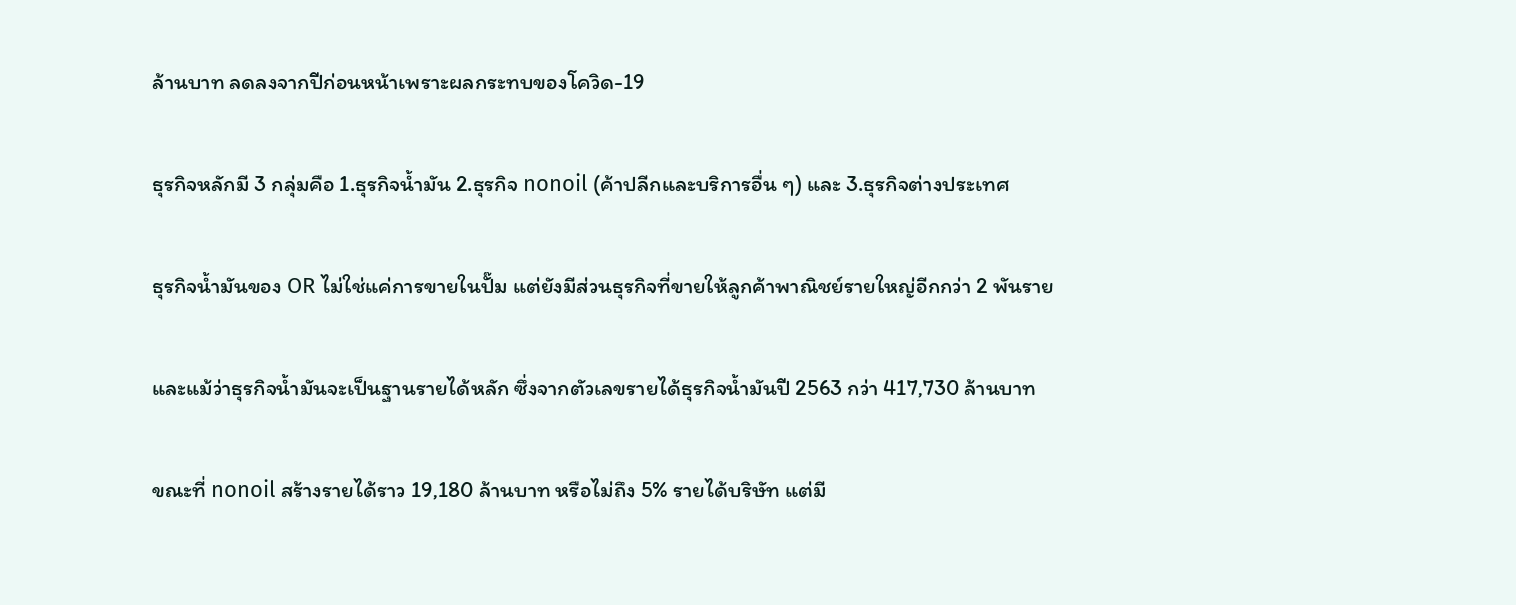ล้านบาท ลดลงจากปีก่อนหน้าเพราะผลกระทบของโควิด-19

ธุรกิจหลักมี 3 กลุ่มคือ 1.ธุรกิจน้ำมัน 2.ธุรกิจ nonoil (ค้าปลีกและบริการอื่น ๆ) และ 3.ธุรกิจต่างประเทศ

ธุรกิจน้ำมันของ OR ไม่ใช่แค่การขายในปั๊ม แต่ยังมีส่วนธุรกิจที่ขายให้ลูกค้าพาณิชย์รายใหญ่อีกกว่า 2 พันราย

และแม้ว่าธุรกิจน้ำมันจะเป็นฐานรายได้หลัก ซึ่งจากตัวเลขรายได้ธุรกิจน้ำมันปี 2563 กว่า 417,730 ล้านบาท

ขณะที่ nonoil สร้างรายได้ราว 19,180 ล้านบาท หรือไม่ถึง 5% รายได้บริษัท แต่มี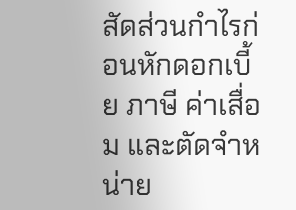สัดส่วนกำไรก่อนหักดอกเบี้ย ภาษี ค่าเสื่อม และตัดจำหน่าย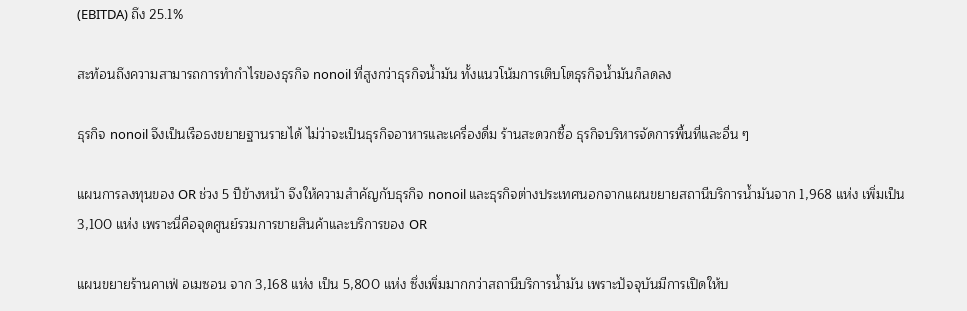(EBITDA) ถึง 25.1%

สะท้อนถึงความสามารถการทำกำไรของธุรกิจ nonoil ที่สูงกว่าธุรกิจน้ำมัน ทั้งแนวโน้มการเติบโตธุรกิจน้ำมันก็ลดลง

ธุรกิจ nonoil จึงเป็นเรือธงขยายฐานรายได้ ไม่ว่าจะเป็นธุรกิจอาหารและเครื่องดื่ม ร้านสะดวกซื้อ ธุรกิจบริหารจัดการพื้นที่และอื่น ๆ

แผนการลงทุนของ OR ช่วง 5 ปีข้างหน้า จึงให้ความสำคัญกับธุรกิจ nonoil และธุรกิจต่างประเทศนอกจากแผนขยายสถานีบริการน้ำมันจาก 1,968 แห่ง เพิ่มเป็น 3,100 แห่ง เพราะนี่คือจุดศูนย์รวมการขายสินค้าและบริการของ OR

แผนขยายร้านคาเฟ่ อเมซอน จาก 3,168 แห่ง เป็น 5,800 แห่ง ซึ่งเพิ่มมากกว่าสถานีบริการน้ำมัน เพราะปัจจุบันมีการเปิดให้บ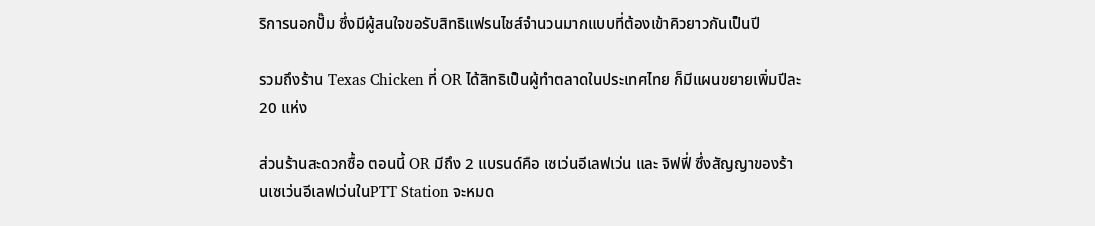ริการนอกปั๊ม ซึ่งมีผู้สนใจขอรับสิทธิแฟรนไชส์จำนวนมากแบบที่ต้องเข้าคิวยาวกันเป็นปี

รวมถึงร้าน Texas Chicken ที่ OR ได้สิทธิเป็นผู้ทำตลาดในประเทศไทย ก็มีแผนขยายเพิ่มปีละ 20 แห่ง

ส่วนร้านสะดวกซื้อ ตอนนี้ OR มีถึง 2 แบรนด์คือ เซเว่นอีเลฟเว่น และ จิฟฟี่ ซึ่งสัญญาของร้านเซเว่นอีเลฟเว่นในPTT Station จะหมด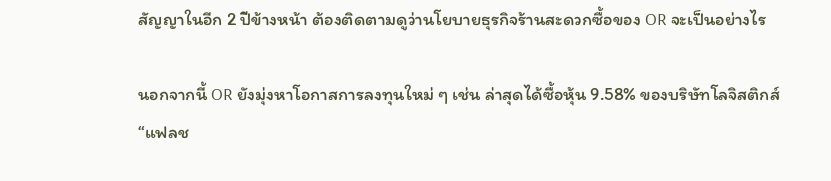สัญญาในอีก 2 ปีข้างหน้า ต้องติดตามดูว่านโยบายธุรกิจร้านสะดวกซื้อของ OR จะเป็นอย่างไร

นอกจากนี้ OR ยังมุ่งหาโอกาสการลงทุนใหม่ ๆ เช่น ล่าสุดได้ซื้อหุ้น 9.58% ของบริษัทโลจิสติกส์ “แฟลช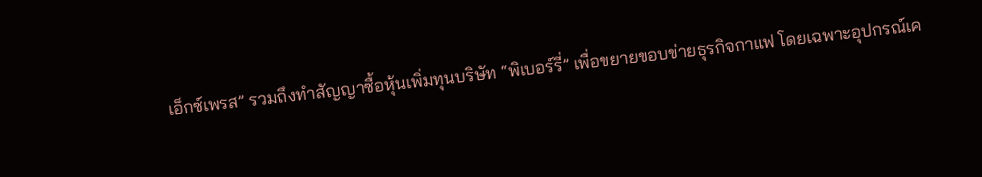เอ็กซ์เพรส” รวมถึงทำสัญญาซื้อหุ้นเพิ่มทุนบริษัท “พิเบอร์รี่” เพื่อขยายขอบข่ายธุรกิจกาแฟ โดยเฉพาะอุปกรณ์เค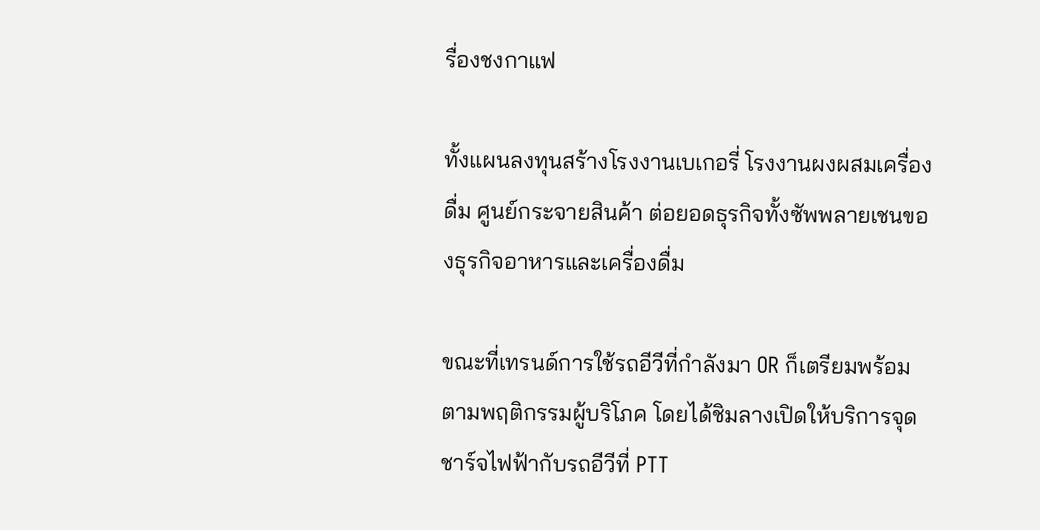รื่องชงกาแฟ

ทั้งแผนลงทุนสร้างโรงงานเบเกอรี่ โรงงานผงผสมเครื่องดื่ม ศูนย์กระจายสินค้า ต่อยอดธุรกิจทั้งซัพพลายเชนของธุรกิจอาหารและเครื่องดื่ม

ขณะที่เทรนด์การใช้รถอีวีที่กำลังมา OR ก็เตรียมพร้อมตามพฤติกรรมผู้บริโภค โดยได้ชิมลางเปิดให้บริการจุดชาร์จไฟฟ้ากับรถอีวีที่ PTT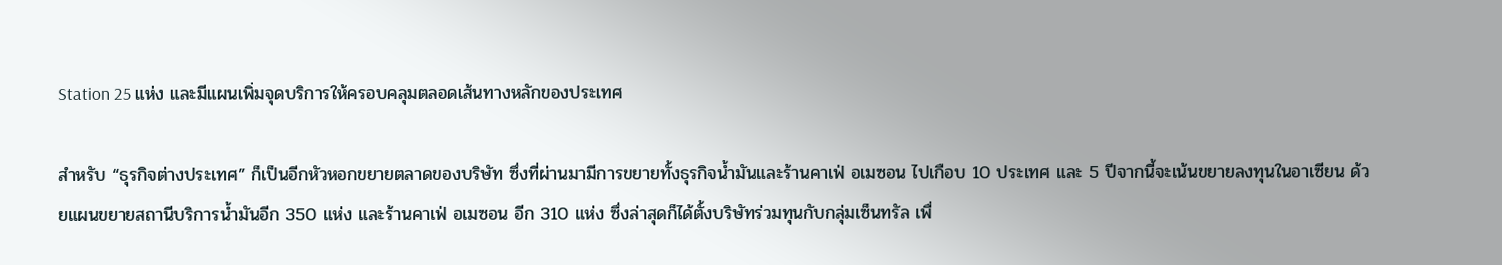Station 25 แห่ง และมีแผนเพิ่มจุดบริการให้ครอบคลุมตลอดเส้นทางหลักของประเทศ

สำหรับ “ธุรกิจต่างประเทศ” ก็เป็นอีกหัวหอกขยายตลาดของบริษัท ซึ่งที่ผ่านมามีการขยายทั้งธุรกิจน้ำมันและร้านคาเฟ่ อเมซอน ไปเกือบ 10 ประเทศ และ 5 ปีจากนี้จะเน้นขยายลงทุนในอาเซียน ด้วยแผนขยายสถานีบริการน้ำมันอีก 350 แห่ง และร้านคาเฟ่ อเมซอน อีก 310 แห่ง ซึ่งล่าสุดก็ได้ตั้งบริษัทร่วมทุนกับกลุ่มเซ็นทรัล เพื่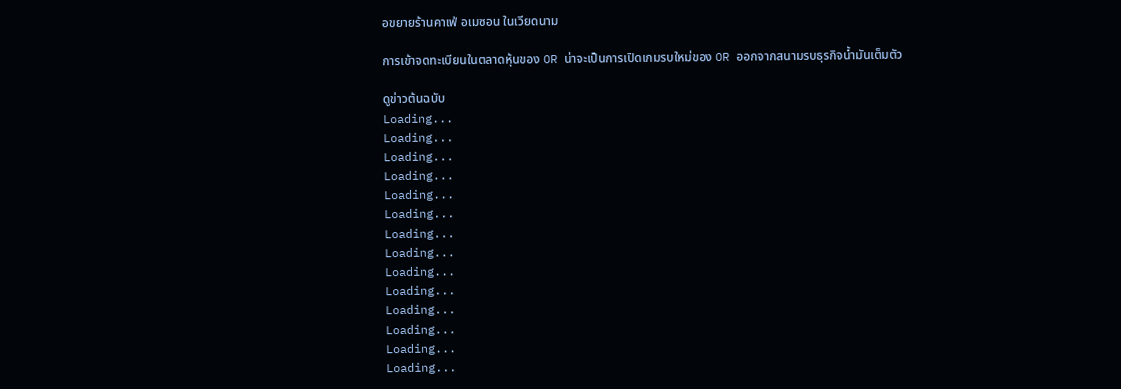อขยายร้านคาเฟ่ อเมซอน ในเวียดนาม

การเข้าจดทะเบียนในตลาดหุ้นของ OR น่าจะเป็นการเปิดเกมรบใหม่ของ OR ออกจากสนามรบธุรกิจน้ำมันเต็มตัว

ดูข่าวต้นฉบับ
Loading...
Loading...
Loading...
Loading...
Loading...
Loading...
Loading...
Loading...
Loading...
Loading...
Loading...
Loading...
Loading...
Loading...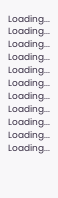Loading...
Loading...
Loading...
Loading...
Loading...
Loading...
Loading...
Loading...
Loading...
Loading...
Loading...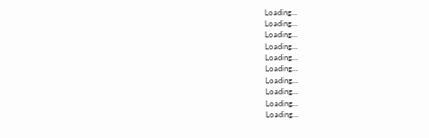Loading...
Loading...
Loading...
Loading...
Loading...
Loading...
Loading...
Loading...
Loading...
Loading...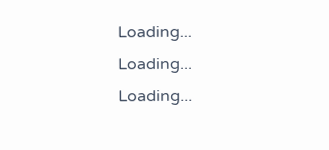Loading...
Loading...
Loading...